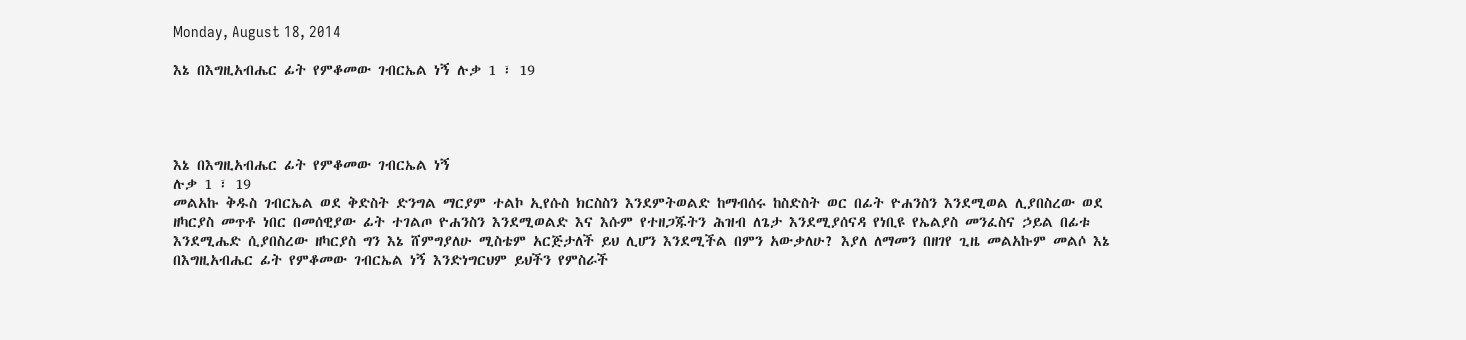Monday, August 18, 2014

እኔ በእግዚአብሔር ፊት የምቆመው ገብርኤል ነኝ ሉቃ 1 ፣ 19




እኔ በእግዚአብሔር ፊት የምቆመው ገብርኤል ነኝ
ሉቃ 1 ፣ 19
መልአኩ ቅዱስ ገብርኤል ወደ ቅድስት ድንግል ማርያም ተልኮ ኢየሱስ ክርስስን እንደምትወልድ ከማብሰሩ ከስድስት ወር በፊት ዮሐንስን እንደሚወል ሊያበስረው ወደ ዘካርያስ መጥቶ ነበር በመሰዊያው ፊት ተገልጦ ዮሐንስን እንደሚወልድ እና እሱም የተዘጋጁትን ሕዝብ ለጌታ እንደሚያሰናዳ የነቢዩ የኤልያስ መንፈስና ኃይል በፊቱ እንደሚሔድ ሲያበስረው ዘካርያስ ግን እኔ ሸምግያለሁ ሚስቴም አርጅታለች ይህ ሊሆን እንደሚችል በምን አውቃለሁ? እያለ ለማመን በዘገየ ጊዜ መልአኩም መልሶ እኔ በእግዚአብሔር ፊት የምቆመው ገብርኤል ነኝ እንድነግርህም ይህችን የምስራች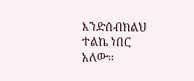እንድሰብክልህ ተልኬ ነበር አለው፡፡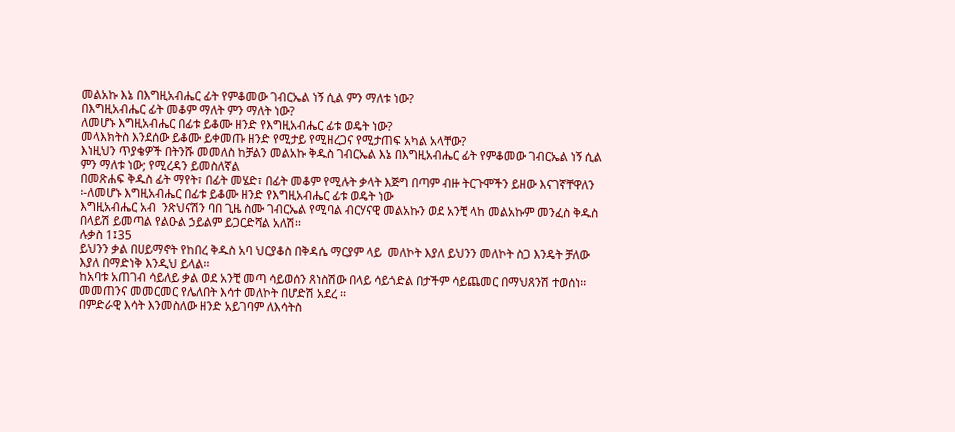መልአኩ እኔ በእግዚአብሔር ፊት የምቆመው ገብርኤል ነኝ ሲል ምን ማለቱ ነው?
በእግዚአብሔር ፊት መቆም ማለት ምን ማለት ነው?
ለመሆኑ እግዚአብሔር በፊቱ ይቆሙ ዘንድ የእግዚአብሔር ፊቱ ወዴት ነው?
መላእክትስ እንደሰው ይቆሙ ይቀመጡ ዘንድ የሚታይ የሚዘረጋና የሚታጠፍ አካል አላቸው?
እነዚህን ጥያቄዎች በትንሹ መመለስ ከቻልን መልአኩ ቅዱስ ገብርኤል እኔ በእግዚአብሔር ፊት የምቆመው ገብርኤል ነኝ ሲል ምን ማለቱ ነው; የሚረዳን ይመስለኛል
በመጽሐፍ ቅዱስ ፊት ማየት፣ በፊት መሄድ፣ በፊት መቆም የሚሉት ቃላት እጅግ በጣም ብዙ ትርጉሞችን ይዘው እናገኛቸዋለን
፡-ለመሆኑ እግዚአብሔር በፊቱ ይቆሙ ዘንድ የእግዚአብሔር ፊቱ ወዴት ነው
እግዚአብሔር አብ  ንጽህናሽን ባበ ጊዜ ስሙ ገብርኤል የሚባል ብርሃናዊ መልአኩን ወደ አንቺ ላከ መልአኩም መንፈስ ቅዱስ  በላይሽ ይመጣል የልዑል ኃይልም ይጋርድሻል አለሽ፡፡
ሉቃስ 1፤35
ይህንን ቃል በሀይማኖት የከበረ ቅዱስ አባ ህርያቆስ በቅዳሴ ማርያም ላይ  መለኮት እያለ ይህንን መለኮት ስጋ እንዴት ቻለው እያለ በማድነቅ እንዲህ ይላል፡፡
ከአባቱ አጠገብ ሳይለይ ቃል ወደ አንቺ መጣ ሳይወሰን ጸነስሽው በላይ ሳይጎድል በታችም ሳይጨመር በማህጸንሽ ተወሰነ፡፡
መመጠንና መመርመር የሌለበት እሳተ መለኮት በሆድሽ አደረ ፡፡
በምድራዊ እሳት እንመስለው ዘንድ አይገባም ለእሳትስ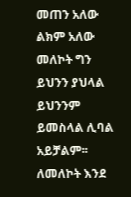መጠን አለው ልክም አለው መለኮት ግን ይህንን ያህላል ይህንንም ይመስላል ሊባል አይቻልም፡፡
ለመለኮት እንደ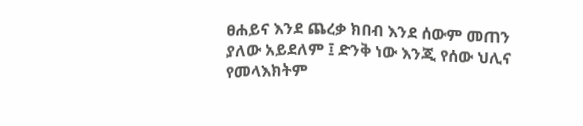ፀሐይና እንደ ጨረቃ ክበብ እንደ ሰውም መጠን ያለው አይደለም ፤ ድንቅ ነው እንጂ የሰው ህሊና የመላእክትም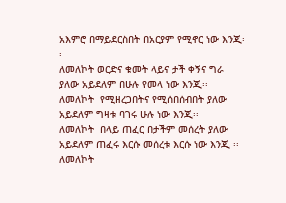አእምሮ በማይደርስበት በአርያም የሚኖር ነው እንጂ፡፡
ለመለኮት ወርድና ቁመት ላይና ታች ቀኝና ግራ ያለው አይደለም በሁሉ የመላ ነው እንጂ፡፡
ለመለኮት  የሚዘረጋበትና የሚሰበሰብበት ያለው አይደለም ግዛቱ ባገሩ ሁሉ ነው እንጂ፡፡
ለመለኮት  በላይ ጠፈር በታችም መሰረት ያለው አይደለም ጠፈሩ እርሱ መሰረቱ እርሱ ነው እንጂ ፡፡
ለመለኮት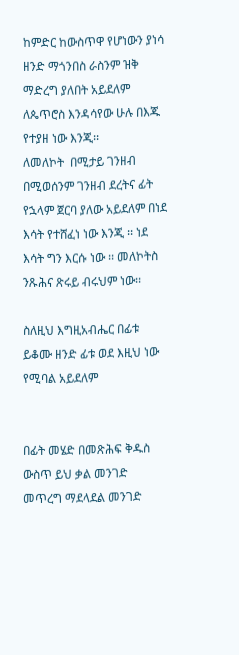ከምድር ከውስጥዋ የሆነውን ያነሳ ዘንድ ማጎንበስ ራስንም ዝቅ ማድረግ ያለበት አይደለም ለጴጥሮስ እንዳሳየው ሁሉ በእጁ የተያዘ ነው እንጂ፡፡
ለመለኮት  በሚታይ ገንዘብ በሚወሰንም ገንዘብ ደረትና ፊት የኋላም ጀርባ ያለው አይደለም በነደ እሳት የተሸፈነ ነው እንጂ ፡፡ ነደ እሳት ግን እርሱ ነው ፡፡ መለኮትስ ንጹሕና ጽሩይ ብሩህም ነው፡፡

ስለዚህ እግዚአብሔር በፊቱ ይቆሙ ዘንድ ፊቱ ወደ እዚህ ነው የሚባል አይደለም


በፊት መሄድ በመጽሕፍ ቅዱስ ውስጥ ይህ ቃል መንገድ መጥረግ ማደላደል መንገድ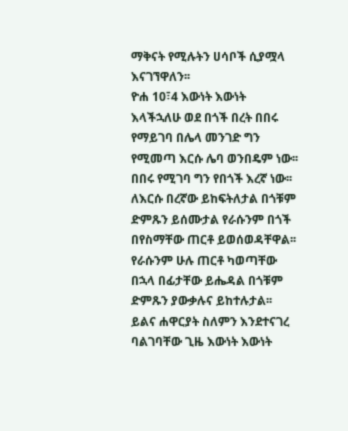ማቅናት የሚሉትን ሀሳቦች ሲያሟላ እናገኘዋለን፡፡
ዮሐ 10፣4 እውነት እውነት እላችኋለሁ ወደ በጎች በረት በበሩ የማይገባ በሌላ መንገድ ግን የሚመጣ እርሱ ሌባ ወንበዴም ነው፡፡ በበሩ የሚገባ ግን የበጎች እረኛ ነው፡፡ ለእርሱ በረኛው ይከፍትለታል በጎቹም ድምጹን ይሰሙታል የራሱንም በጎች በየስማቸው ጠርቶ ይወሰወዳቸዋል፡፡
የራሱንም ሁሉ ጠርቶ ካወጣቸው በኋላ በፊታቸው ይሔዳል በጎቹም ድምጹን ያውቃሉና ይከተሉታል፡፡ ይልና ሐዋርያት ስለምን እንደተናገረ ባልገባቸው ጊዜ እውነት እውነት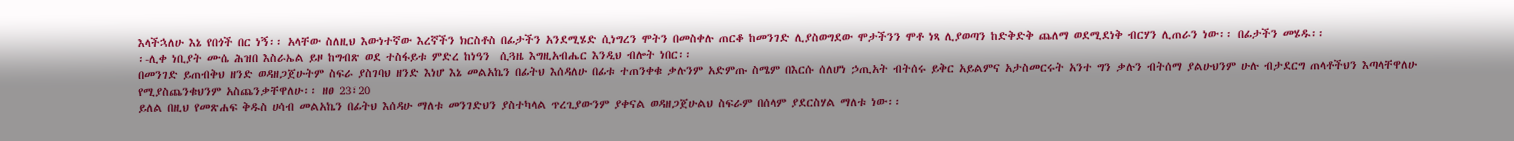እላችኋለሁ እኔ የበጎች በር ነኝ፡፡ አላቸው ስለዚህ እውነተኛው እረኛችን ክርስቶስ በፊታችን አንደሚሄድ ሲነግረን ሞትን በመስቀሉ ጠርቆ ከመንገድ ሊያስወግደው ሞታችንን ሞቶ ነጻ ሊያወጣን ከድቅድቅ ጨለማ ወደሚደነቅ ብርሃን ሊጠራን ነው፡፡ በፊታችን መሄዱ፡፡
፡-ሊቀ ነቢያት ሙሴ ሕዝበ እስራኤል ይዞ ከግብጽ ወደ ተስፋይቱ ምድረ ከነዓን  ሲጓዜ እግዚአብሔር እንዲህ ብሎት ነበር፡፡
በመንገድ ይጠብቅህ ዘንድ ወዳዘጋጀሁትም ስፍራ ያስገባህ ዘንድ እነሆ እኔ መልአኬን በፊትህ እሰዳለሁ በፊቱ ተጠንቀቁ ቃሉንም አድምጡ ስሜም በእርሱ ሰለሆነ ኃጢአት ብትሰሩ ይቅር አይልምና አታስመርሩት አንተ ግን ቃሉን ብትሰማ ያልሁህንም ሁሉ ብታደርግ ጠላቶችህን እጣላቸዋለሁ የሚያስጨንቁህንም አስጨንቃቸዋለሁ፡፡ ዘፀ 23፣20
ይለል በዚህ የመጽሐፍ ቅዱስ ሀሳብ መልአኬን በፊትህ እሰዳሁ ማለቱ መንገድህን ያስተካላል ጥረጊያውንም ያቀናል ወዳዘጋጀሁልህ ስፍራም በሰላም ያደርስሃል ማለቱ ነው፡፡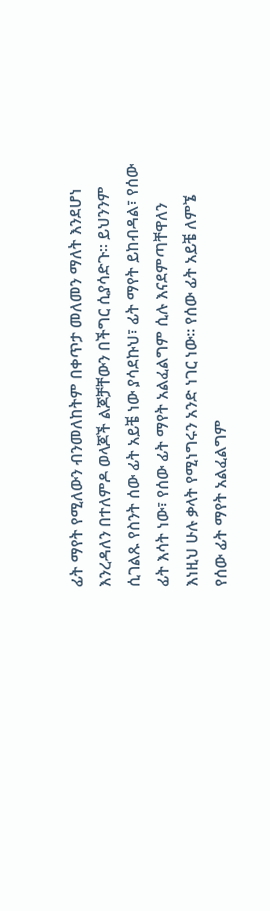ፊት ማየት የሚለውን ብንመለከትም በቀጥታ መለመን ማለት እንደሆነ እንረዳለን በተለምዶ ወላጆች ልጆቻቸውን በችግር ሲያሳድጉ፡፡ ይህንንም ሲገልጹ የስንት ሰው ፊት አይቼ ነው ያሳደኩህ፣ ፊት ማየት ይከብዳል፣ የሰው ፊት እሳት ነው፣ የሰው ፊት ማየት አልፈልግም ሲሉ እናደምጣቸዋለን እነዚህ ሁሉ ቃላት የሚነግሩን አንድ ነገር ነው፡፡ የሰው ፊት አይቼ ለምኜ የሰው ፊት ማየት አልፈልግም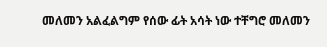መለመን አልፈልግም የሰው ፊት አሳት ነው ተቸግሮ መለመን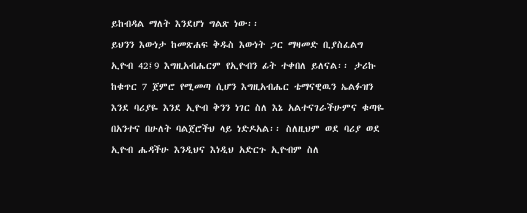ይከብዳል ማለት እንደሆነ ግልጽ ነው፡፡
ይህንን እውነታ ከመጽሐፍ ቅዱስ እውነት ጋር ማዛመድ ቢያስፈልግ  ኢዮብ 42፤9 እግዚአብሔርም የኢዮብን ፊት ተቀበለ ይለናል፡፡ ታሪኩ ከቁጥር 7 ጀምሮ የሚመጣ ሲሆን እግዚአብሔር ቴማናዊዉን ኤልፉዝን እንደ ባሪያዬ እንደ ኢዮብ ቅንን ነገር ስለ እኔ አልተናገራችሁምና ቁጣዬ በአንተና በሁለት ባልጀሮችህ ላይ ነድዶአል፡፡ ስለዚህም ወደ ባሪያ ወደ ኢዮብ ሔዳችሁ እንዲህና እነዲህ አድርጉ ኢዮብም ስለ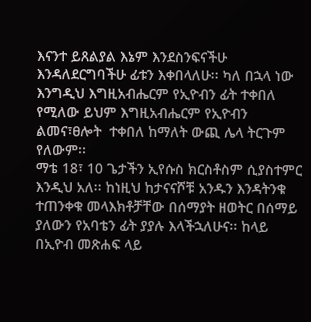እናንተ ይጸልያል እኔም እንደስንፍናችሁ እንዳለደርግባችሁ ፊቱን እቀበላለሁ፡፡ ካለ በኋላ ነው እንግዲህ እግዚአብሔርም የኢዮብን ፊት ተቀበለ የሚለው ይህም እግዚአብሔርም የኢዮብን ልመና፣ፀሎት  ተቀበለ ከማለት ውጪ ሌላ ትርጉም የለውም፡፡
ማቴ 18፣ 10 ጌታችን ኢየሱስ ክርስቶስም ሲያስተምር እንዲህ አለ፡፡ ከነዚህ ከታናናሾቹ አንዱን እንዳትንቁ ተጠንቀቁ መላእክቶቻቸው በሰማያት ዘወትር በሰማይ ያለውን የአባቴን ፊት ያያሉ እላችኋለሁና፡፡ ከላይ በኢዮብ መጽሐፍ ላይ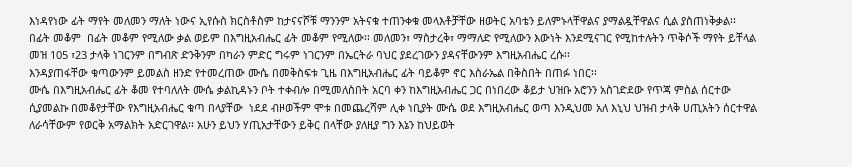እነዳየነው ፊት ማየት መለመን ማለት ነውና ኢየሱስ ክርስቶስም ከታናናሾቹ ማንንም አትናቁ ተጠንቀቁ መላእቶቻቸው ዘወትር አባቴን ይለምኑላቸዋልና ያማልዷቸዋልና ሲል ያስጠነቅቃል፡፡
በፊት መቆም  በፊት መቆም የሚለው ቃል ወይም በእግዚአብሔር ፊት መቆም የሚለው፡፡ መለመን፣ ማስታረቅ፣ ማማለድ የሚለውን እውነት እንደሚናገር የሚከተሉትን ጥቅሶች ማየት ይቸላል
መዝ 105 ፣23 ታላቅ ነገርንም በግብጽ ድንቅንም በካራን ምድር ግሩም ነገርንም በኤርትራ ባህር ያደረገውን ያዳናቸውንም እግዚአብሔር ረሱ፡፡
እንዳያጠፋቸው ቁጣውንም ይመልስ ዘንድ የተመረጠው ሙሴ በመቅስፍቱ ጊዜ በእግዚአብሔር ፊት ባይቆም ኖር እስራኤል በቅስበት በጠፉ ነበር፡፡
ሙሴ በእግዚአብሔር ፊት ቆመ የተባለለት ሙሴ ቃልኪዳኑን ቦት ተቀብሎ በሚመለስበት አርባ ቀን ከእግዚአብሔር ጋር በነበረው ቆይታ ህዝቡ አሮንን አስገድደው የጥጃ ምስል ሰርተው ሲያመልኩ በመቆየታቸው የእግዚአብሔር ቁጣ በላያቸው  ነደደ ብዞወችም ሞቱ በመጨረሻም ሊቀ ነቢያት ሙሴ ወደ እግዚአብሔር ወጣ እንዲህመ አለ እኒህ ህዝብ ታላቅ ሀጢአትን ሰርተዋል ለራሳቸውም የወርቅ አማልክት አድርገዋል፡፡ አሁን ይህን ሃጢአታቸውን ይቅር በላቸው ያለዚያ ግን እኔን ከህይወት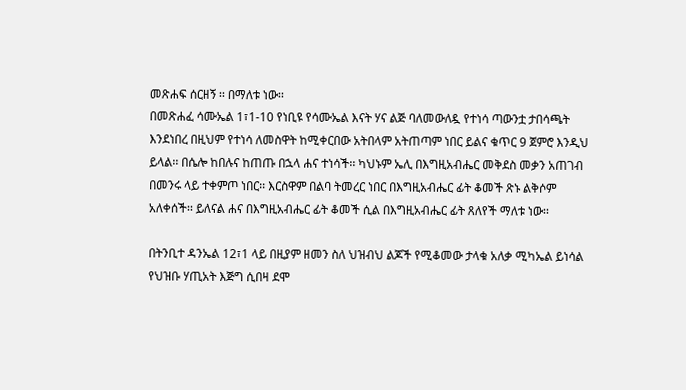መጽሐፍ ሰርዘኝ ፡፡ በማለቱ ነው፡፡
በመጽሐፈ ሳሙኤል 1፣1-10 የነቢዩ የሳሙኤል እናት ሃና ልጅ ባለመውለዷ የተነሳ ጣውንቷ ታበሳጫት እንደነበረ በዚህም የተነሳ ለመስዋት ከሚቀርበው አትበላም አትጠጣም ነበር ይልና ቁጥር 9 ጀምሮ እንዲህ ይላል፡፡ በሴሎ ከበሉና ከጠጡ በኋላ ሐና ተነሳች፡፡ ካህኑም ኤሊ በእግዚአብሔር መቅደስ መቃን አጠገብ በመንሩ ላይ ተቀምጦ ነበር፡፡ እርስዋም በልባ ትመረር ነበር በእግዚአብሔር ፊት ቆመች ጽኑ ልቅሶም አለቀሰች፡፡ ይለናል ሐና በእግዚአብሔር ፊት ቆመች ሲል በእግዚአብሔር ፊት ጸለየች ማለቱ ነው፡፡

በትንቢተ ዳንኤል 12፣1 ላይ በዚያም ዘመን ስለ ህዝብህ ልጆች የሚቆመው ታላቁ አለቃ ሚካኤል ይነሳል
የህዝቡ ሃጢአት እጅግ ሲበዛ ደሞ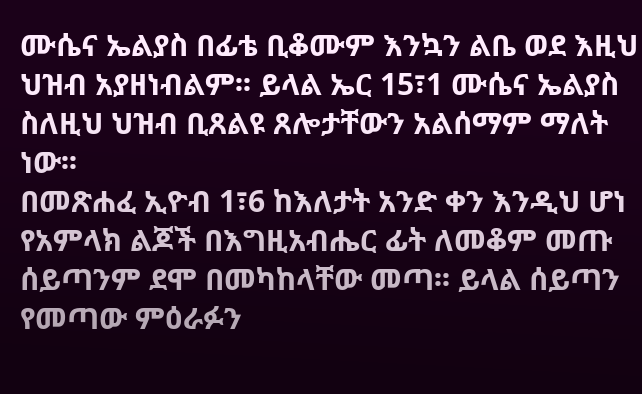ሙሴና ኤልያስ በፊቴ ቢቆሙም እንኳን ልቤ ወደ እዚህ ህዝብ አያዘነብልም፡፡ ይላል ኤር 15፣1 ሙሴና ኤልያስ ስለዚህ ህዝብ ቢጸልዩ ጸሎታቸውን አልሰማም ማለት ነው፡፡
በመጽሐፈ ኢዮብ 1፣6 ከእለታት አንድ ቀን እንዲህ ሆነ የአምላክ ልጆች በእግዚአብሔር ፊት ለመቆም መጡ ሰይጣንም ደሞ በመካከላቸው መጣ፡፡ ይላል ሰይጣን የመጣው ምዕራፉን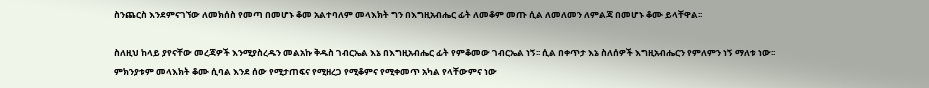ስንጨርስ እንደምናገኘው ለመክሰስ የመጣ በመሆኑ ቆመ አልተባለም መላእክት ግን በእግዚአብሔር ፊት ለመቆም መጡ ሲል ለመለመን ለምልጃ በመሆኑ ቆሙ ይላቸዋል፡፡

ስለዚህ ከላይ ያየናቸው መረጃዎች እንሚያስረዱን መልአኩ ቅዱስ ገብርኤል እኔ በእግዚአብሔር ፊት የምቆመው ገብርኤል ነኝ፡፡ ሲል በቀጥታ እኔ ስለሰዎች እግዚአብሔርን የምለምን ነኝ ማለቱ ነው፡፡ ምክንያቱም መላእክት ቆሙ ሲባል እንደ ሰው የሚታጠፍና የሚዘረጋ የሚቆምና የሚቀመጥ አካል የላቸውምና ነው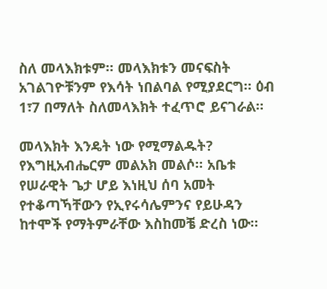ስለ መላእክቱም፡፡ መላእክቱን መናፍስት አገልገዮቹንም የእሳት ነበልባል የሚያደርግ፡፡ ዕብ 1፣7 በማለት ስለመላእክት ተፈጥሮ ይናገራል፡፡

መላእክት እንዴት ነው የሚማልዱት?  የእግዚአብሔርም መልአክ መልሶ፡፡ አቤቱ የሠራዊት ጌታ ሆይ እነዚህ ሰባ አመት የተቆጣኻቸውን የኢየሩሳሌምንና የይሁዳን ከተሞች የማትምራቸው እስከመቼ ድረስ ነው፡፡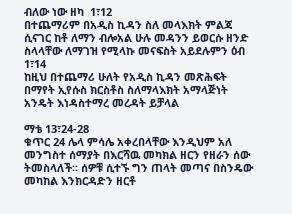ብለው ነው ዘካ  1፣12
በተጨማሪም በአዲስ ኪዳን ስለ መላእክት ምልጃ ሲናገር ከቶ ለማን ብሎአል ሁሉ መዳንን ይወርሱ ዘንድ ስላላቸው ለማገዝ የሚላኩ መናፍስት አይደሉምን ዕብ 1፣14
ከዚህ በተጨማሪ ሁለት የአዲስ ኪዳን መጽሕፍት በማየት ኢየሱስ ክርስቶስ ስለማላእክት አማላጅነት አንዴት እነዳስተማረ መረዳት ይቻላል

ማቴ 13፣24-28
ቁጥር 24 ሌላ ምሳሌ አቀረበላቸው እንዲህም አለ መንግስተ ሰማያት በእርሻዉ መካክል ዘርን የዘራን ሰው ትመስላለች፡፡ ሰዎቹ ሲተኙ ግን ጠላት መጣና በስንዴው መካከል እንክርዳድን ዘርቶ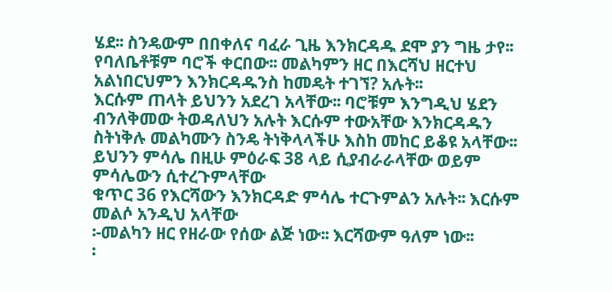ሄደ፡፡ ስንዴውም በበቀለና ባፈራ ጊዜ እንክርዳዱ ደሞ ያን ግዜ ታየ፡፡
የባለቤቶቹም ባሮች ቀርበው፡፡ መልካምን ዘር በእርሻህ ዘርተህ አልነበርህምን እንክርዳዱንስ ከመዴት ተገኘ? አሉት፡፡
እርሱም ጠላት ይህንን አደረገ አላቸው፡፡ ባሮቹም እንግዲህ ሄደን ብንለቅመው ትወዳለህን አሉት እርሱም ተውአቸው እንክርዳዱን ስትነቅሉ መልካሙን ስንዴ ትነቅላላችሁ እስከ መከር ይቆዩ አላቸው፡፡
ይህንን ምሳሌ በዚሁ ምዕራፍ 38 ላይ ሲያብራራላቸው ወይም ምሳሌውን ሲተረጉምላቸው
ቁጥር 36 የእርሻውን እንክርዳድ ምሳሌ ተርጉምልን አሉት፡፡ እርሱም መልሶ አንዲህ አላቸው
፡-መልካን ዘር የዘራው የሰው ልጅ ነው፡፡ እርሻውም ዓለም ነው፡፡
፡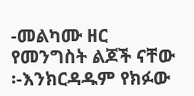-መልካሙ ዘር የመንግስት ልጆች ናቸው
፡-እንክርዳዱም የክፉው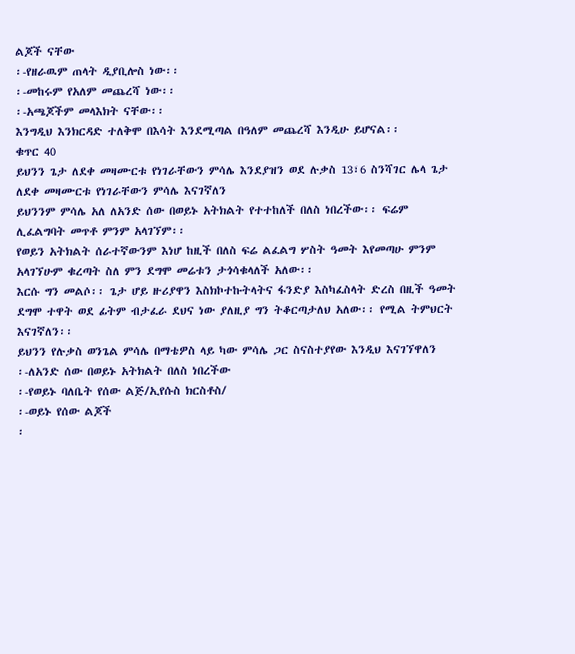ልጆች ናቸው
፡-የዘራዉም ጠላት ዲያቢሎስ ነው፡፡
፡-መከሩም የአለም መጨረሻ ነው፡፡
፡-አጫጆችም መላእክት ናቸው፡፡
እንግዲህ እንክርዳድ ተለቅሞ በእሳት እንደሚጣል በዓለም መጨረሻ እንዲሁ ይሆናል፡፡
ቁጥር 40
ይህንን ጌታ ለደቀ መዛሙርቱ የነገራቸውን ምሳሌ እንደያዝን ወደ ሉቃስ 13፣6 ስንሻገር ሌላ ጌታ ለደቀ መዛሙርቱ የነገራቸውን ምሳሌ እናገኛለን
ይህንንም ምሳሌ አለ ለአንድ ሰው በወይኑ አትክልት የተተከለች በለስ ነበረችው፡፡ ፍሬም ሊፈልግባት መጥቶ ምንም አላገኘም፡፡
የወይን አትክልት ሰራተኛውንም እነሆ ከዚች በለስ ፍሬ ልፈልግ ሦስት ዓመት እየመጣሁ ምንም አላገኘሁም ቁረጣት ስለ ምን ደግሞ መሬቱን ታጎሳቁላለች አለው፡፡
እርሱ ግን መልሶ፡፡ ጌታ ሆይ ዙሪያዋን እስክኮተኩትላትና ፋንድያ እስካፈስላት ድረስ በዚች ዓመት ደግሞ ተዋት ወደ ፊትም ብታፈራ ደህና ነው ያለዚያ ግን ትቆርጣታለህ አለው፡፡ የሚል ትምህርት እናገኛለን፡፡
ይህንን የሉቃስ ወንጌል ምሳሌ በማቴዎስ ላይ ካው ምሳሌ ጋር ስናስተያየው እንዲህ እናገኘዋለን
፡-ለአንድ ሰው በወይኑ አትክልት በለስ ነበረችው
፡-የወይኑ ባለቤት የሰው ልጅ/ኢየሱስ ክርስቶስ/
፡-ወይኑ የሰው ልጆች
፡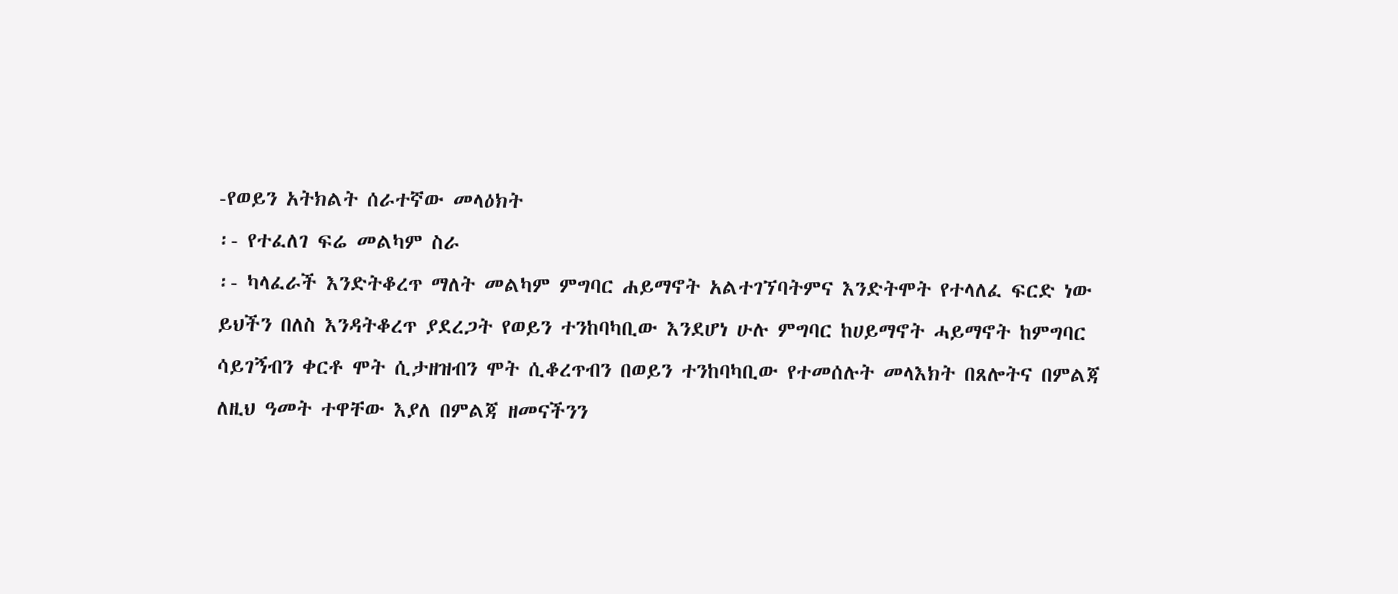-የወይን አትክልት ሰራተኛው መላዕክት
፡- የተፈለገ ፍሬ መልካም ስራ
፡- ካላፈራች እንድትቆረጥ ማለት መልካም ምግባር ሐይማኖት አልተገኘባትምና እንድትሞት የተላለፈ ፍርድ ነው
ይህችን በለስ እንዳትቆረጥ ያደረጋት የወይን ተንከባካቢው እንደሆነ ሁሉ ምግባር ከሀይማኖት ሓይማኖት ከምግባር ሳይገኝብን ቀርቶ ሞት ሲታዘዝብን ሞት ሲቆረጥብን በወይን ተንከባካቢው የተመሰሉት መላእክት በጸሎትና በምልጃ ለዚህ ዓመት ተዋቸው እያለ በምልጃ ዘመናችንን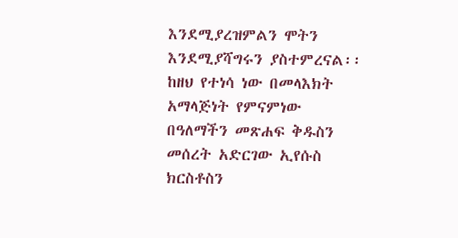እንደሚያረዝምልን ሞትን እንደሚያሻግሩን ያስተምረናል፡፡
ከዘህ የተነሳ ነው በመላእክት አማላጅነት የምናምነው
በዓለማችን መጽሐፍ ቅዱስን መሰረት አድርገው ኢየሱስ ክርስቶስን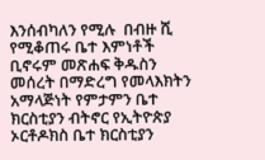እንሰብካለን የሚሉ  በብዙ ሺ የሚቆጠሩ ቤተ እምነቶች ቢኖሩም መጽሐፍ ቅዱስን መሰረት በማድረግ የመላእክትን አማላጅነት የምታምን ቤተ ክርስቲያን ብትኖር የኢትዮጵያ ኦርቶዶክስ ቤተ ክርስቲያን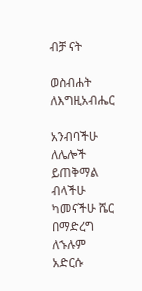ብቻ ናት

ወስብሐት ለእግዚአብሔር

አንብባችሁ ለሌሎች ይጠቅማል ብላችሁ ካመናችሁ ሼር በማድረግ ለኁሉም አድርሱ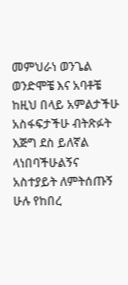መምህራነ ወንጌል ወንድሞቼ እና አባቶቼ ከዚህ በላይ አምልታችሁ አስፋፍታችሁ ብትጽፉት እጅግ ደስ ይለኛል ላነበባችሁልኝና አስተያይት ለምትሰጡኝ ሁሉ የከበረ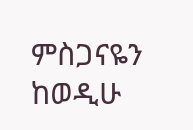ምስጋናዬን ከወዲሁ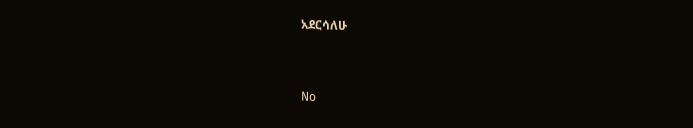አደርሳለሁ


No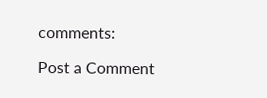comments:

Post a Comment